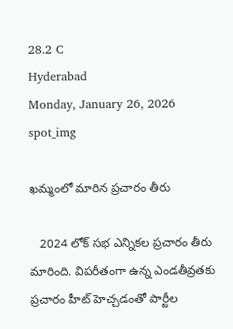28.2 C
Hyderabad
Monday, January 26, 2026
spot_img

ఖమ్మంలో మారిన ప్రచారం తీరు

   2024 లోక్ సభ ఎన్నికల ప్రచారం తీరు మారింది. విపరీతంగా ఉన్న ఎండతీవ్రతకు ప్రచారం హీట్ హెచ్చడంతో పార్టీల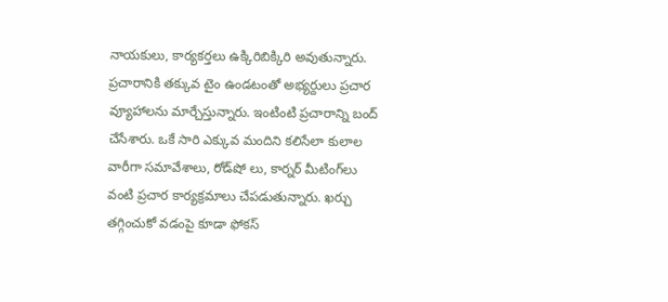నాయకులు, కార్యకర్తలు ఉక్కిరిబిక్కిరి అవుతున్నారు. ప్రచారానికి తక్కువ టైం ఉండటంతో అభ్యర్దులు ప్రచార ‌ వ్యూహాలను మార్చేస్తున్నారు. ఇంటింటి ప్రచారాన్ని బంద్ చేసేశారు. ఒకే సారి ఎక్కువ మందిని కలిసేలా కులాల వారీగా సమావేశాలు, రోడ్‌షో లు, కార్నర్‌ మీటింగ్‌లు వంటి ప్రచార కార్యక్రమాలు చేపడుతున్నారు. ఖర్చు తగ్గించుకో వడంపై కూడా ఫోకస్‌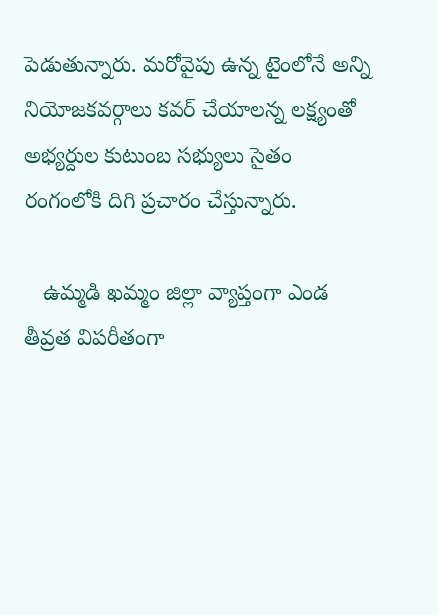పెడుతున్నారు. మరోవైపు ఉన్న టైంలోనే అన్ని నియోజకవర్గాలు కవర్‌ చేయాలన్న లక్ష్యంతో అభ్యర్దుల కుటుంబ సభ్యులు సైతం
రంగంలోకి దిగి ప్రచారం చేస్తున్నారు.

   ఉమ్మడి ఖమ్మం జిల్లా వ్యాప్తంగా ఎండ తీవ్రత విపరీతంగా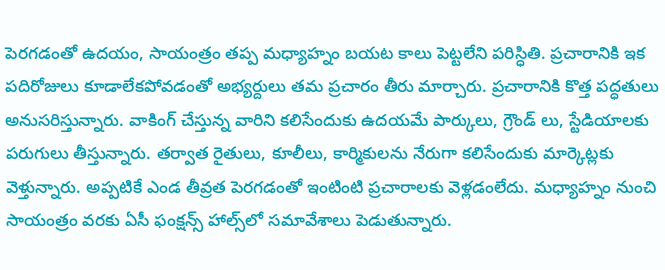పెరగడంతో ఉదయం, సాయంత్రం తప్ప మధ్యాహ్నం బయట కాలు పెట్టలేని పరిస్ధితి. ప్రచారానికి ఇక పదిరోజులు కూడాలేకపోవడంతో అభ్యర్దులు తమ ప్రచారం తీరు మార్చారు. ప్రచారానికి కొత్త పద్ధతులు అనుసరిస్తున్నారు. వాకింగ్ చేస్తున్న వారిని కలిసేందుకు ఉదయమే పార్కులు, గ్రౌండ్ లు, స్టేడియాలకు పరుగులు తీస్తున్నారు. తర్వాత రైతులు, కూలీలు, కార్మికులను నేరుగా కలిసేందుకు మార్కెట్లకు వెళ్తున్నారు. అప్పటికే ఎండ తీవ్రత పెరగడంతో ఇంటింటి ప్రచారాలకు వెళ్లడంలేదు. మధ్యాహ్నం నుంచి సాయంత్రం వరకు ఏసీ ఫంక్షన్స్‌ హాల్స్‌లో సమావేశాలు‌ పెడుతున్నారు.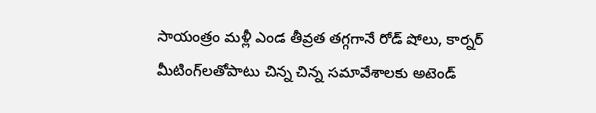సాయంత్రం మళ్లీ ఎండ తీవ్రత తగ్గగానే రోడ్‌ షోలు, కార్నర్‌ మీటింగ్‌లతోపాటు చిన్న చిన్న సమావేశాలకు అటెండ్‌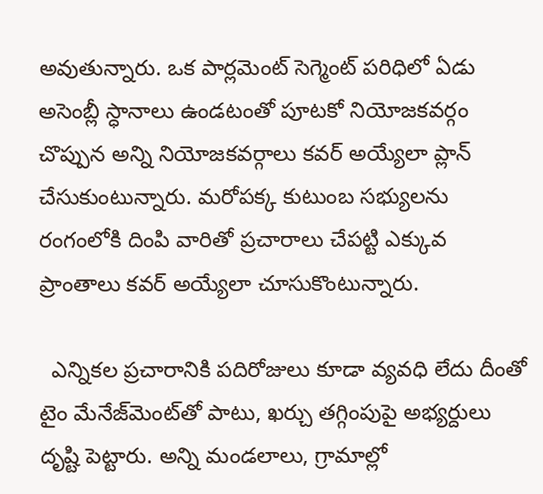అవుతున్నారు. ఒక పార్లమెంట్‌ సెగ్మెంట్‌ పరిధిలో ఏడు అసెంబ్లీ స్ధానాలు ఉండటంతో పూటకో నియోజకవర్గం చొప్పున అన్ని నియోజకవర్గాలు కవర్‌ అయ్యేలా ప్లాన్‌ చేసుకుంటున్నారు. మరోపక్క కుటుంబ సభ్యులను రంగంలోకి దింపి వారితో ప్రచారాలు చేపట్టి ఎక్కువ ప్రాంతాలు కవర్ అయ్యేలా చూసుకొంటున్నారు.

  ఎన్నికల ప్రచారానికి పదిరోజులు కూడా వ్యవధి లేదు దీంతో టైం మేనేజ్‌మెంట్‌తో పాటు, ఖర్చు తగ్గింపుపై అభ్యర్దులు దృష్టి పెట్టారు. అన్ని మండలాలు, గ్రామాల్లో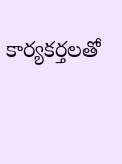కార్యకర్తలతో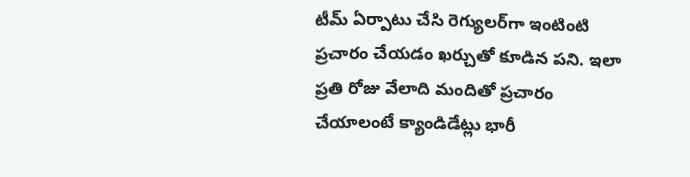టీమ్‌ ఏర్పాటు చేసి రెగ్యులర్‌గా ఇంటింటి ప్రచారం చేయడం ఖర్చుతో కూడిన పని. ఇలా ప్రతి రోజు వేలాది మందితో ప్రచారం చేయాలంటే క్యాండిడేట్లు భారీ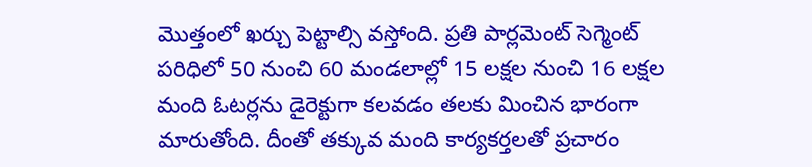మొత్తంలో ఖర్చు పెట్టాల్సి వస్తోంది. ప్రతి పార్లమెంట్‌ సెగ్మెంట్‌ పరిధిలో 50 నుంచి 60 మండలాల్లో 15 లక్షల నుంచి 16 లక్షల మంది ఓటర్లను డైరెక్టుగా కలవడం తలకు మించిన భారంగా మారుతోంది. దీంతో తక్కువ మంది కార్యకర్తలతో ప్రచారం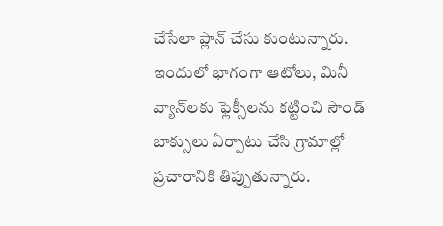చేసేలా ప్లాన్‌ చేసు కుంటున్నారు. ఇందులో భాగంగా ఆటోలు, మినీ వ్యాన్‌లకు ఫ్లెక్సీలను కట్టించి సౌండ్‌ బాక్సులు ఏర్పాటు చేసి గ్రామాల్లో ప్రచారానికి తిప్పుతున్నారు.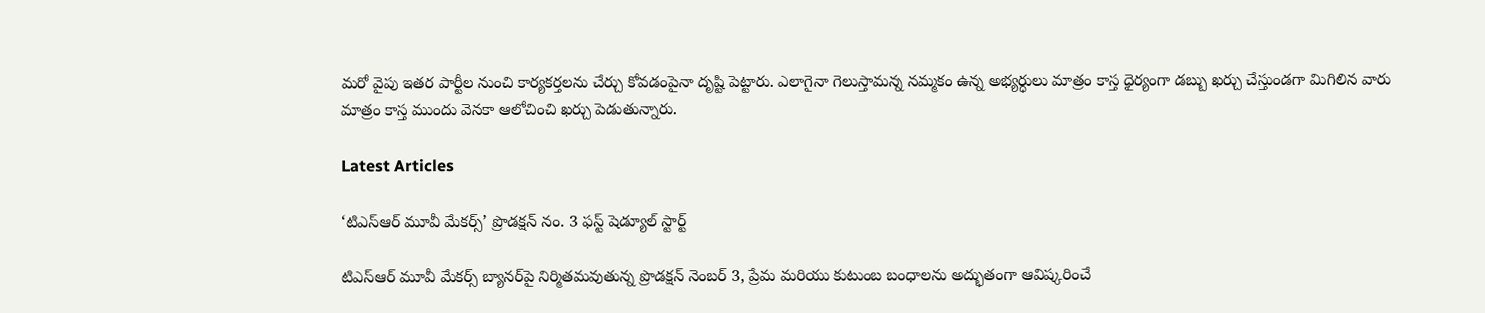మరో వైపు ఇతర పార్టీల నుంచి కార్యకర్తలను చేర్చు కోవడంపైనా దృష్టి పెట్టారు. ఎలాగైనా గెలుస్తామన్న నమ్మకం ఉన్న అభ్యర్ధులు మాత్రం కాస్త ధైర్యంగా డబ్బు ఖర్చు చేస్తుండగా మిగిలిన వారు మాత్రం కాస్త ముందు వెనకా ఆలోచించి ఖర్చు పెడుతున్నారు.

Latest Articles

‘టిఎస్ఆర్ మూవీ మేకర్స్’ ప్రొడక్షన్ నం. 3 ఫస్ట్ షెడ్యూల్ స్టార్ట్

టిఎస్ఆర్ మూవీ మేకర్స్ బ్యానర్‌పై నిర్మితమవుతున్న ప్రొడక్షన్ నెంబర్ 3, ప్రేమ మరియు కుటుంబ బంధాలను అద్భుతంగా ఆవిష్కరించే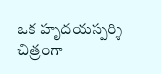ఒక హృదయస్పర్శి చిత్రంగా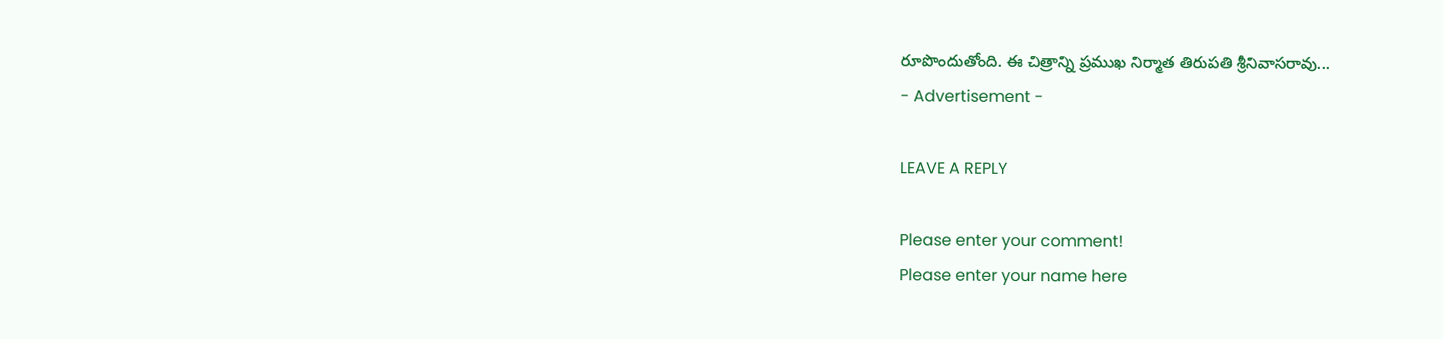రూపొందుతోంది. ఈ చిత్రాన్ని ప్రముఖ నిర్మాత తిరుపతి శ్రీనివాసరావు...
- Advertisement -

LEAVE A REPLY

Please enter your comment!
Please enter your name here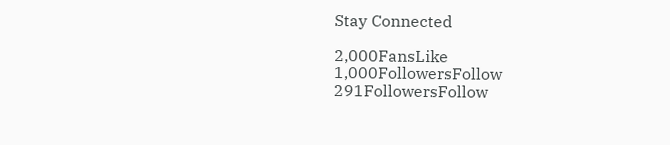Stay Connected

2,000FansLike
1,000FollowersFollow
291FollowersFollow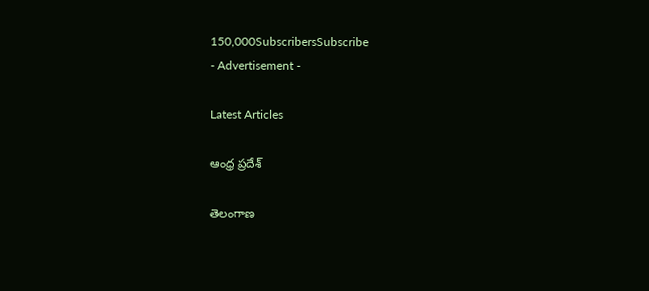150,000SubscribersSubscribe
- Advertisement -

Latest Articles

ఆంధ్ర ప్రదేశ్

తెలంగాణ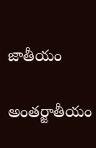జాతీయం

అంతర్జాతీయం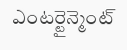ఎంటర్టైన్మెంట్